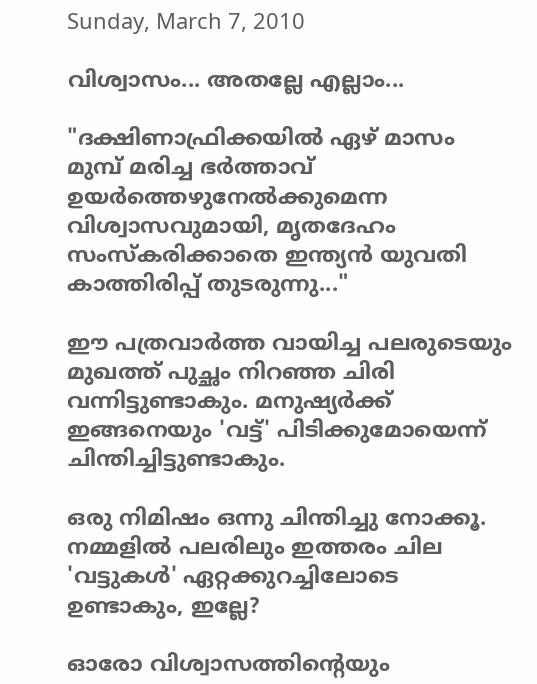Sunday, March 7, 2010

വിശ്വാസം... അതല്ലേ എല്ലാം...

"ദക്ഷിണാഫ്രിക്കയില്‍ ഏഴ്‌ മാസം മുമ്പ്‌ മരിച്ച ഭര്‍ത്താവ്‌ ഉയര്‍ത്തെഴുനേല്‍ക്കുമെന്ന വിശ്വാസവുമായി, മൃതദേഹം സംസ്കരിക്കാതെ ഇന്ത്യന്‍ യുവതി കാത്തിരിപ്പ്‌ തുടരുന്നു..."

ഈ പത്രവാര്‍ത്ത വായിച്ച പലരുടെയും മുഖത്ത്‌ പുച്ഛം നിറഞ്ഞ ചിരി വന്നിട്ടുണ്ടാകും. മനുഷ്യര്‍ക്ക്‌ ഇങ്ങനെയും 'വട്ട്‌' പിടിക്കുമോയെന്ന് ചിന്തിച്ചിട്ടുണ്ടാകും.

ഒരു നിമിഷം ഒന്നു ചിന്തിച്ചു നോക്കൂ. നമ്മളില്‍ പലരിലും ഇത്തരം ചില 'വട്ടുകള്‍' ഏറ്റക്കുറച്ചിലോടെ ഉണ്ടാകും, ഇല്ലേ?

ഓരോ വിശ്വാസത്തിന്റെയും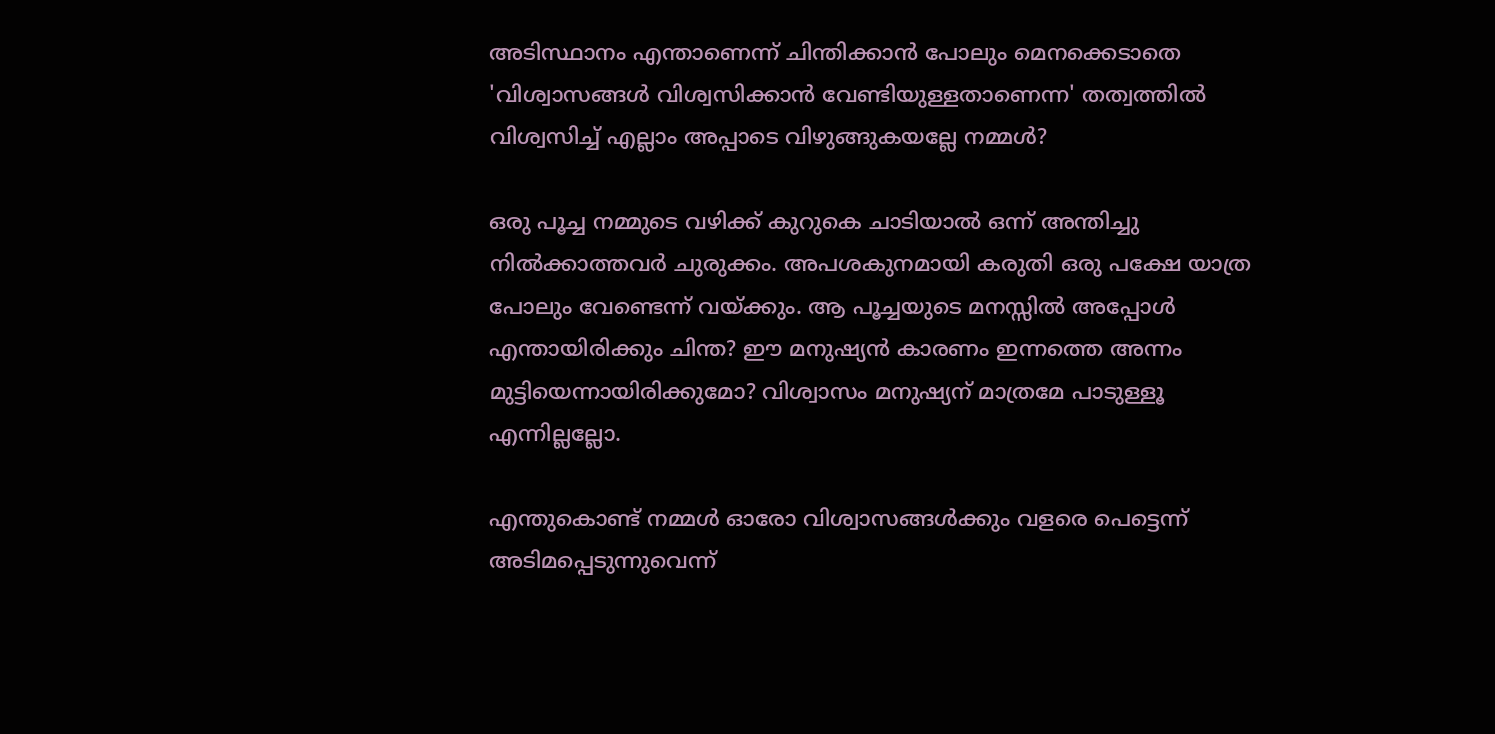അടിസ്ഥാനം എന്താണെന്ന് ചിന്തിക്കാന്‍ പോലും മെനക്കെടാതെ 'വിശ്വാസങ്ങള്‍ വിശ്വസിക്കാന്‍ വേണ്ടിയുള്ളതാണെന്ന' തത്വത്തില്‍ വിശ്വസിച്ച്‌ എല്ലാം അപ്പാടെ വിഴുങ്ങുകയല്ലേ നമ്മള്‍?

ഒരു പൂച്ച നമ്മുടെ വഴിക്ക്‌ കുറുകെ ചാടിയാല്‍ ഒന്ന് അന്തിച്ചു നില്‍ക്കാത്തവര്‍ ചുരുക്കം. അപശകുനമായി കരുതി ഒരു പക്ഷേ യാത്ര പോലും വേണ്ടെന്ന് വയ്ക്കും. ആ പൂച്ചയുടെ മനസ്സില്‍ അപ്പോള്‍ എന്തായിരിക്കും ചിന്ത? ഈ മനുഷ്യന്‍ കാരണം ഇന്നത്തെ അന്നം മുട്ടിയെന്നായിരിക്കുമോ? വിശ്വാസം മനുഷ്യന്‌ മാത്രമേ പാടുള്ളൂ എന്നില്ലല്ലോ.

എന്തുകൊണ്ട്‌ നമ്മള്‍ ഓരോ വിശ്വാസങ്ങള്‍ക്കും വളരെ പെട്ടെന്ന് അടിമപ്പെടുന്നുവെന്ന്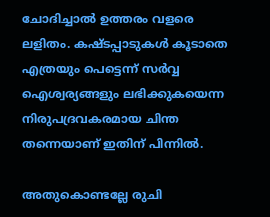ചോദിച്ചാല്‍ ഉത്തരം വളരെ ലളിതം. കഷ്ടപ്പാടുകള്‍ കൂടാതെ എത്രയും പെട്ടെന്ന് സര്‍വ്വ ഐശ്വര്യങ്ങളും ലഭിക്കുകയെന്ന നിരുപദ്രവകരമായ ചിന്ത തന്നെയാണ്‌ ഇതിന്‌ പിന്നില്‍.

അതുകൊണ്ടല്ലേ രുചി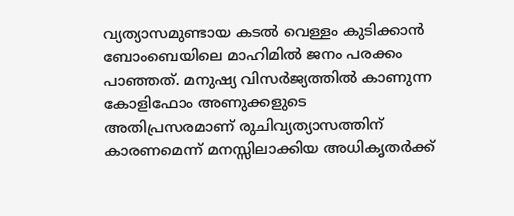വ്യത്യാസമുണ്ടായ കടല്‍ വെള്ളം കുടിക്കാന്‍ ബോംബെയിലെ മാഹിമില്‍ ജനം പരക്കം പാഞ്ഞത്‌. മനുഷ്യ വിസര്‍ജ്യത്തില്‍ കാണുന്ന കോളിഫോം അണുക്കളുടെ അതിപ്രസരമാണ്‌ രുചിവ്യത്യാസത്തിന്‌ കാരണമെന്ന് മനസ്സിലാക്കിയ അധികൃതര്‍ക്ക്‌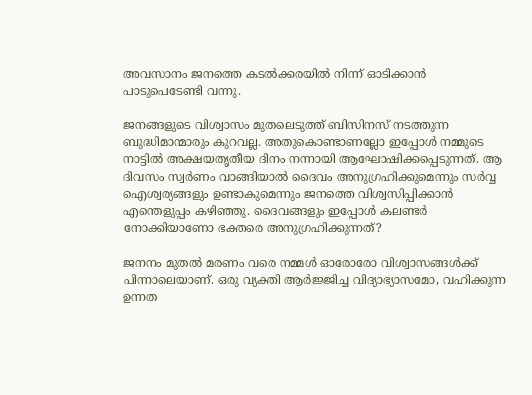അവസാനം ജനത്തെ കടല്‍ക്കരയില്‍ നിന്ന് ഓടിക്കാന്‍ പാടുപെടേണ്ടി വന്നു.

ജനങ്ങളുടെ വിശ്വാസം മുതലെടുത്ത്‌ ബിസിനസ്‌ നടത്തുന്ന ബുദ്ധിമാന്മാരും കുറവല്ല. അതുകൊണ്ടാണല്ലോ ഇപ്പോള്‍ നമ്മുടെ നാട്ടില്‍ അക്ഷയതൃതീയ ദിനം നന്നായി ആഘോഷിക്കപ്പെടുന്നത്‌. ആ ദിവസം സ്വര്‍ണം വാങ്ങിയാല്‍ ദൈവം അനുഗ്രഹിക്കുമെന്നും സര്‍വ്വ ഐശ്വര്യങ്ങളും ഉണ്ടാകുമെന്നും ജനത്തെ വിശ്വസിപ്പിക്കാന്‍ എന്തെളുപ്പം കഴിഞ്ഞു. ദൈവങ്ങളും ഇപ്പോള്‍ കലണ്ടര്‍ നോക്കിയാണോ ഭക്തരെ അനുഗ്രഹിക്കുന്നത്‌?

ജനനം മുതല്‍ മരണം വരെ നമ്മള്‍ ഓരോരോ വിശ്വാസങ്ങള്‍ക്ക്‌ പിന്നാലെയാണ്‌. ഒരു വ്യക്തി ആര്‍ജ്ജിച്ച വിദ്യാഭ്യാസമോ, വഹിക്കുന്ന ഉന്നത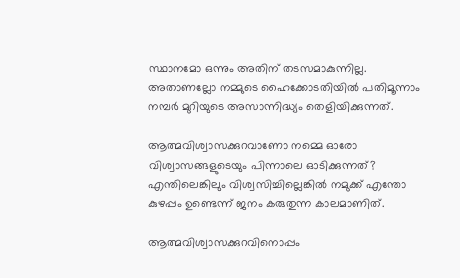സ്ഥാനമോ ഒന്നും അതിന്‌ തടസമാകുന്നില്ല. അതാണല്ലോ നമ്മുടെ ഹൈക്കോടതിയില്‍ പതിമൂന്നാം നമ്പര്‍ മുറിയുടെ അസാന്നിദ്ധ്യം തെളിയിക്കുന്നത്‌.

ആത്മവിശ്വാസക്കുറവാണോ നമ്മെ ഓരോ വിശ്വാസങ്ങളുടെയും പിന്നാലെ ഓടിക്കുന്നത്‌? എന്തിലെങ്കിലും വിശ്വസിച്ചില്ലെങ്കില്‍ നമുക്ക്‌ എന്തോ കുഴപ്പം ഉണ്ടെന്ന് ജനം കരുതുന്ന കാലമാണിത്‌.

ആത്മവിശ്വാസക്കുറവിനൊപ്പം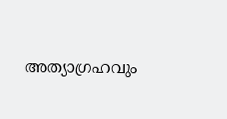അത്യാഗ്രഹവും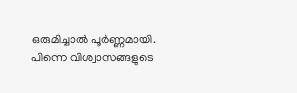ഒരുമിച്ചാല്‍ പൂര്‍ണ്ണമായി. പിന്നെ വിശ്വാസങ്ങളുടെ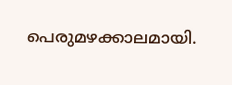പെരുമഴക്കാലമായി.